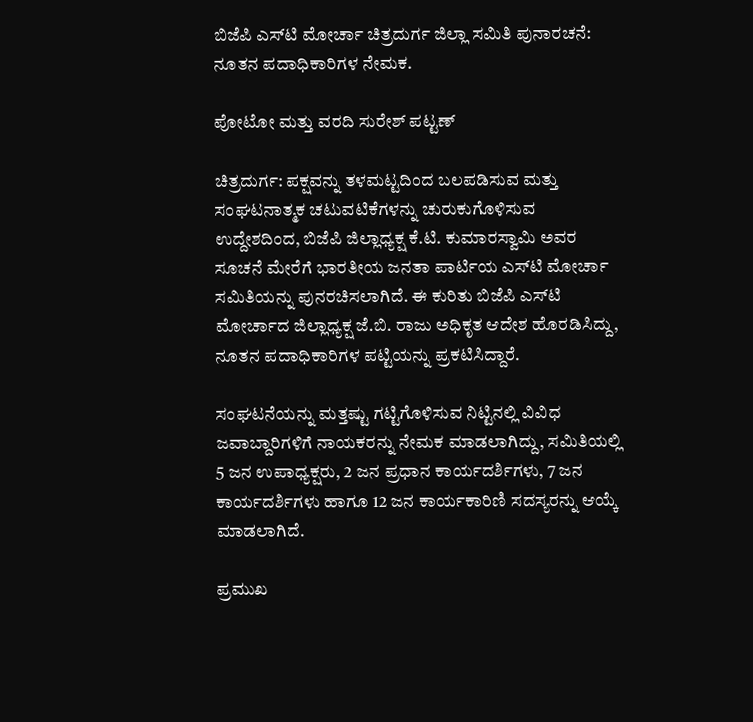ಬಿಜೆಪಿ ಎಸ್‌ಟಿ ಮೋರ್ಚಾ ಚಿತ್ರದುರ್ಗ ಜಿಲ್ಲಾ ಸಮಿತಿ ಪುನಾರಚನೆ: ನೂತನ ಪದಾಧಿಕಾರಿಗಳ ನೇಮಕ.

ಪೋಟೋ ಮತ್ತು ವರದಿ ಸುರೇಶ್ ಪಟ್ಟಣ್

ಚಿತ್ರದುರ್ಗ: ಪಕ್ಷವನ್ನು ತಳಮಟ್ಟದಿಂದ ಬಲಪಡಿಸುವ ಮತ್ತು ಸಂಘಟನಾತ್ಮಕ ಚಟುವಟಿಕೆಗಳನ್ನು ಚುರುಕುಗೊಳಿಸುವ ಉದ್ದೇಶದಿಂದ, ಬಿಜೆಪಿ ಜಿಲ್ಲಾಧ್ಯಕ್ಷ ಕೆ.ಟಿ. ಕುಮಾರಸ್ವಾಮಿ ಅವರ ಸೂಚನೆ ಮೇರೆಗೆ ಭಾರತೀಯ ಜನತಾ ಪಾರ್ಟಿಯ ಎಸ್‌ಟಿ ಮೋರ್ಚಾ ಸಮಿತಿಯನ್ನು ಪುನರಚಿಸಲಾಗಿದೆ. ಈ ಕುರಿತು ಬಿಜೆಪಿ ಎಸ್‌ಟಿ ಮೋರ್ಚಾದ ಜಿಲ್ಲಾಧ್ಯಕ್ಷ ಜೆ.ಬಿ. ರಾಜು ಅಧಿಕೃತ ಆದೇಶ ಹೊರಡಿಸಿದ್ದು, ನೂತನ ಪದಾಧಿಕಾರಿಗಳ ಪಟ್ಟಿಯನ್ನು ಪ್ರಕಟಿಸಿದ್ದಾರೆ.

ಸಂಘಟನೆಯನ್ನು ಮತ್ತಷ್ಟು ಗಟ್ಟಿಗೊಳಿಸುವ ನಿಟ್ಟಿನಲ್ಲಿ ವಿವಿಧ ಜವಾಬ್ದಾರಿಗಳಿಗೆ ನಾಯಕರನ್ನು ನೇಮಕ ಮಾಡಲಾಗಿದ್ದು, ಸಮಿತಿಯಲ್ಲಿ 5 ಜನ ಉಪಾಧ್ಯಕ್ಷರು, 2 ಜನ ಪ್ರಧಾನ ಕಾರ್ಯದರ್ಶಿಗಳು, 7 ಜನ ಕಾರ್ಯದರ್ಶಿಗಳು ಹಾಗೂ 12 ಜನ ಕಾರ್ಯಕಾರಿಣಿ ಸದಸ್ಯರನ್ನು ಆಯ್ಕೆ ಮಾಡಲಾಗಿದೆ.

ಪ್ರಮುಖ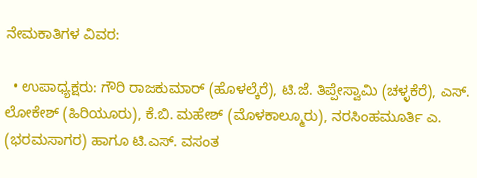ನೇಮಕಾತಿಗಳ ವಿವರ:

  • ಉಪಾಧ್ಯಕ್ಷರು: ಗೌರಿ ರಾಜಕುಮಾರ್ (ಹೊಳಲ್ಕೆರೆ), ಟಿ.ಜೆ. ತಿಪ್ಪೇಸ್ವಾಮಿ (ಚಳ್ಳಕೆರೆ), ಎಸ್. ಲೋಕೇಶ್ (ಹಿರಿಯೂರು), ಕೆ.ಬಿ. ಮಹೇಶ್ (ಮೊಳಕಾಲ್ಮೂರು), ನರಸಿಂಹಮೂರ್ತಿ ಎ. (ಭರಮಸಾಗರ) ಹಾಗೂ ಟಿ.ಎಸ್. ವಸಂತ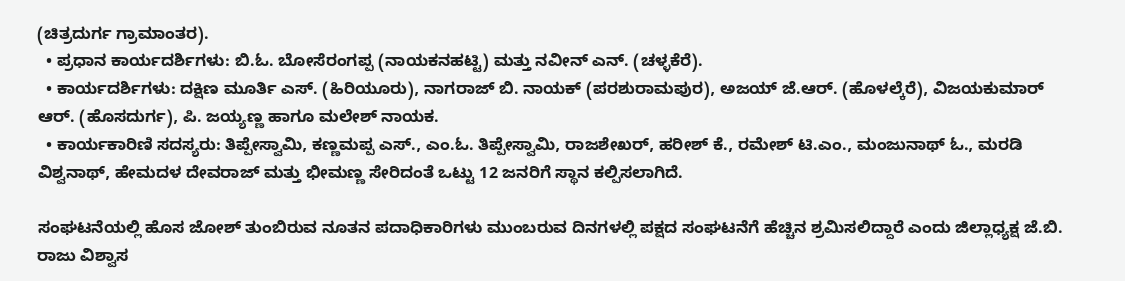(ಚಿತ್ರದುರ್ಗ ಗ್ರಾಮಾಂತರ).
  • ಪ್ರಧಾನ ಕಾರ್ಯದರ್ಶಿಗಳು: ಬಿ.ಓ. ಬೋಸೆರಂಗಪ್ಪ (ನಾಯಕನಹಟ್ಟಿ) ಮತ್ತು ನವೀನ್ ಎನ್. (ಚಳ್ಳಕೆರೆ).
  • ಕಾರ್ಯದರ್ಶಿಗಳು: ದಕ್ಷಿಣ ಮೂರ್ತಿ ಎಸ್. (ಹಿರಿಯೂರು), ನಾಗರಾಜ್ ಬಿ. ನಾಯಕ್ (ಪರಶುರಾಮಪುರ), ಅಜಯ್ ಜೆ.ಆರ್. (ಹೊಳಲ್ಕೆರೆ), ವಿಜಯಕುಮಾರ್ ಆರ್. (ಹೊಸದುರ್ಗ), ಪಿ. ಜಯ್ಯಣ್ಣ ಹಾಗೂ ಮಲೇಶ್ ನಾಯಕ.
  • ಕಾರ್ಯಕಾರಿಣಿ ಸದಸ್ಯರು: ತಿಪ್ಪೇಸ್ವಾಮಿ, ಕಣ್ಣಮಪ್ಪ ಎಸ್., ಎಂ.ಓ. ತಿಪ್ಪೇಸ್ವಾಮಿ, ರಾಜಶೇಖರ್, ಹರೀಶ್ ಕೆ., ರಮೇಶ್ ಟಿ.ಎಂ., ಮಂಜುನಾಥ್ ಓ., ಮರಡಿ ವಿಶ್ವನಾಥ್, ಹೇಮದಳ ದೇವರಾಜ್ ಮತ್ತು ಭೀಮಣ್ಣ ಸೇರಿದಂತೆ ಒಟ್ಟು 12 ಜನರಿಗೆ ಸ್ಥಾನ ಕಲ್ಪಿಸಲಾಗಿದೆ.

ಸಂಘಟನೆಯಲ್ಲಿ ಹೊಸ ಜೋಶ್ ತುಂಬಿರುವ ನೂತನ ಪದಾಧಿಕಾರಿಗಳು ಮುಂಬರುವ ದಿನಗಳಲ್ಲಿ ಪಕ್ಷದ ಸಂಘಟನೆಗೆ ಹೆಚ್ಚಿನ ಶ್ರಮಿಸಲಿದ್ದಾರೆ ಎಂದು ಜಿಲ್ಲಾಧ್ಯಕ್ಷ ಜೆ.ಬಿ. ರಾಜು ವಿಶ್ವಾಸ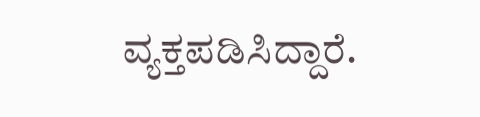ವ್ಯಕ್ತಪಡಿಸಿದ್ದಾರೆ.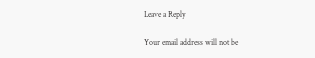Leave a Reply

Your email address will not be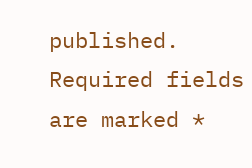published. Required fields are marked *